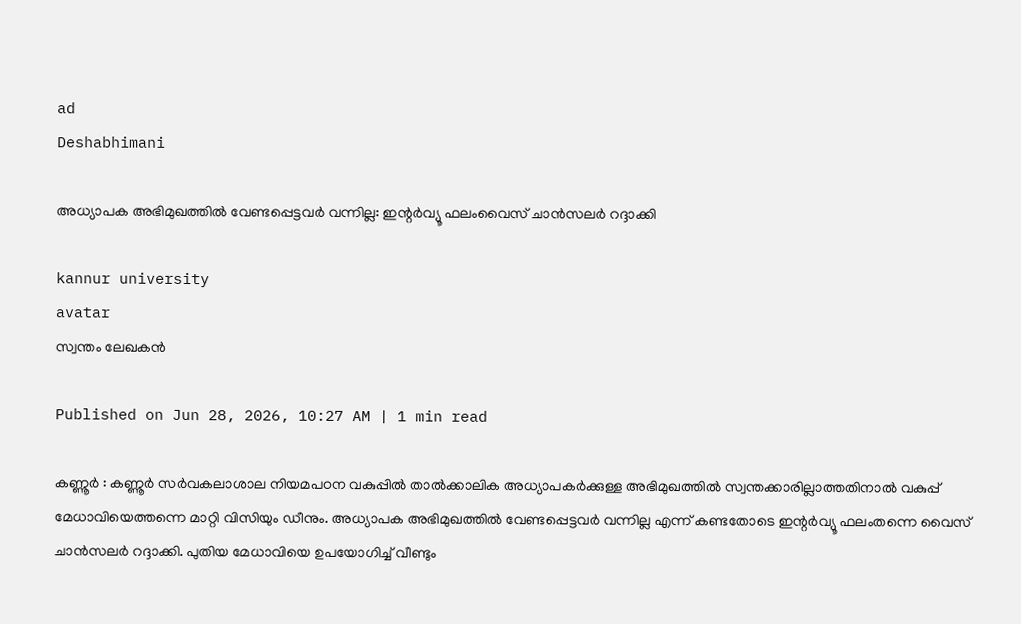ad
Deshabhimani

അധ്യാപക അഭിമുഖത്തിൽ വേണ്ടപ്പെട്ടവർ വന്നില്ല: ഇന്റർവ്യൂ ഫലംവൈസ്‌ ചാൻസലർ റദ്ദാക്കി

kannur university
avatar
സ്വന്തം ലേഖകൻ

Published on Jun 28, 2026, 10:27 AM | 1 min read

കണ്ണൂർ : കണ്ണൂർ സർവകലാശാല നിയമപഠന വകുപ്പിൽ താൽക്കാലിക അധ്യാപകർക്കുള്ള അഭിമുഖത്തിൽ സ്വന്തക്കാരില്ലാത്തതിനാൽ വകുപ്പ്‌ മേധാവിയെത്തന്നെ മാറ്റി വിസിയും ഡീനും. അധ്യാപക അഭിമുഖത്തിൽ വേണ്ടപ്പെട്ടവർ വന്നില്ല എന്ന് കണ്ടതോടെ ഇന്റർവ്യൂ ഫലംതന്നെ വൈസ്‌ ചാൻസലർ റദ്ദാക്കി. പുതിയ മേധാവിയെ ഉപയോഗിച്ച് വീണ്ടും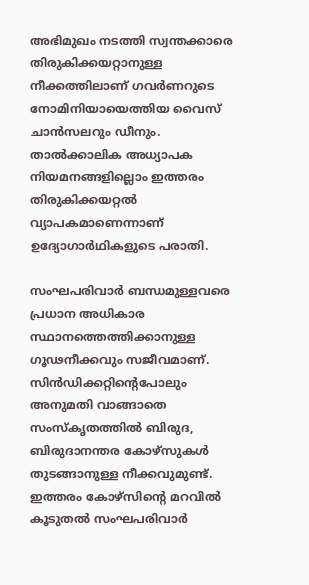അഭിമുഖം നടത്തി സ്വന്തക്കാരെ തിരുകിക്കയറ്റാനുള്ള നീക്കത്തിലാണ്‌ ഗവർണറുടെ നോമിനിയായെത്തിയ വൈസ്‌ ചാൻസലറും ഡീനും. താൽക്കാലിക അധ്യാപക നിയമനങ്ങളില്ലൊം ഇത്തരം തിരുകിക്കയറ്റൽ വ്യാപകമാണെന്നാണ്‌ ഉദ്യോഗാർഥികളുടെ പരാതി.

സംഘപരിവാർ ബന്ധമുള്ളവരെ പ്രധാന അധികാര സ്ഥാനത്തെത്തിക്കാനുള്ള ഗൂഢനീക്കവും സജീവമാണ്‌. സിൻഡിക്കറ്റിന്റെപോലും അനുമതി വാങ്ങാതെ സംസ്‌കൃതത്തിൽ ബിരുദ, ബിരുദാനന്തര കോഴ്സുകൾ തുടങ്ങാനുള്ള നീക്കവുമുണ്ട്‌. ഇത്തരം കോഴ്സിന്റെ മറവിൽ കൂടുതൽ സംഘപരിവാർ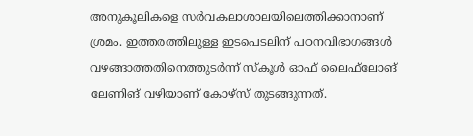അനുകൂലികളെ സർവകലാശാലയിലെത്തിക്കാനാണ് ശ്രമം. ഇത്തരത്തിലുള്ള ഇടപെടലിന്‌ പഠനവിഭാഗങ്ങൾ വഴങ്ങാത്തതിനെത്തുടർന്ന് സ്കൂൾ ഓഫ് ലൈഫ്‌ലോങ്‌ ലേണിങ് വഴിയാണ് കോഴ്സ് തുടങ്ങുന്നത്.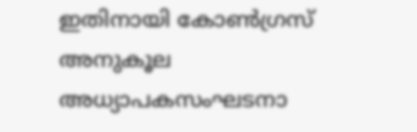ഇതിനായി കോൺഗ്രസ് അനുകൂല അധ്യാപകസംഘടനാ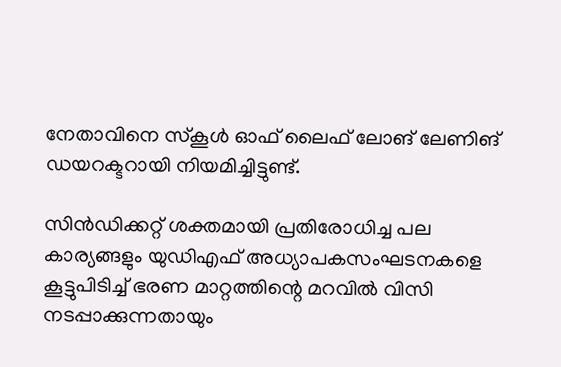നേതാവിനെ സ്കൂൾ ഓഫ് ലൈഫ്‌ ലോങ്‌ ലേണിങ് ഡയറക്ടറായി നിയമിച്ചിട്ടുണ്ട്‌.

സിൻഡിക്കറ്റ്‌ ശക്തമായി പ്രതിരോധിച്ച പല കാര്യങ്ങളും യുഡിഎഫ്‌ അധ്യാപകസംഘടനകളെ കൂട്ടുപിടിച്ച്‌ ഭരണ മാറ്റത്തിന്റെ മറവിൽ വിസി നടപ്പാക്കുന്നതായും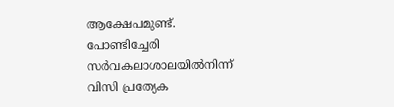ആക്ഷേപമുണ്ട്‌. പോണ്ടിച്ചേരി സർവകലാശാലയിൽനിന്ന്‌ വിസി പ്രത്യേക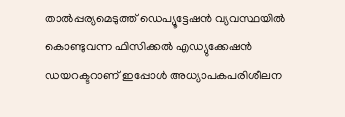താൽപ്പര്യമെടുത്ത്‌ ഡെപ്യൂട്ടേഷൻ വ്യവസ്ഥയിൽ കൊണ്ടുവന്ന ഫിസിക്കൽ എഡ്യുക്കേഷൻ ഡയറക്ടറാണ്‌ ഇപ്പോൾ അധ്യാപകപരിശീലന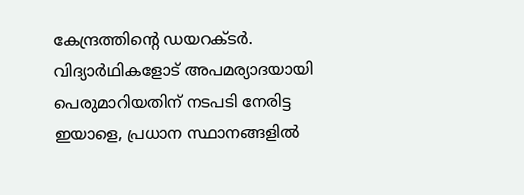കേന്ദ്രത്തിന്റെ ഡയറക്ടർ. വിദ്യാർഥികളോട്‌ അപമര്യാദയായി പെരുമാറിയതിന് നടപടി നേരിട്ട ഇയാളെ, പ്രധാന സ്ഥാനങ്ങളിൽ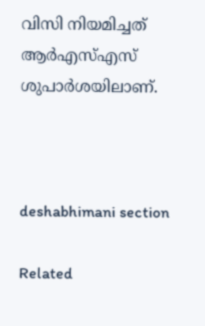വിസി നിയമിച്ചത് ആർഎസ്‌എസ്‌ ശുപാർശയിലാണ്‌.



deshabhimani section

Related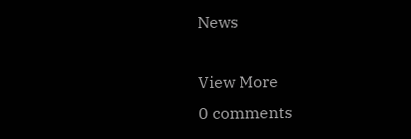News

View More
0 comments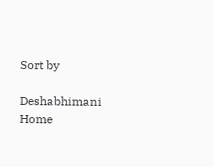Sort by

Deshabhimani
Home